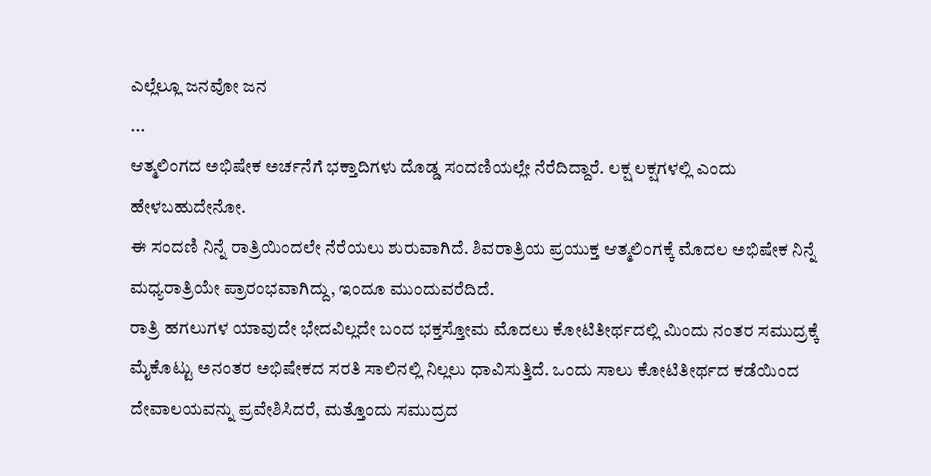ಎಲ್ಲೆಲ್ಲೂ ಜನವೋ ಜನ
...
ಆತ್ಮಲಿಂಗದ ಅಭಿಷೇಕ ಅರ್ಚನೆಗೆ ಭಕ್ತಾದಿಗಳು ದೊಡ್ಡ ಸಂದಣಿಯಲ್ಲೇ ನೆರೆದಿದ್ದಾರೆ. ಲಕ್ಷ ಲಕ್ಷಗಳಲ್ಲಿ ಎಂದು ಹೇಳಬಹುದೇನೋ.
ಈ ಸಂದಣಿ ನಿನ್ನೆ ರಾತ್ರಿಯಿಂದಲೇ ನೆರೆಯಲು ಶುರುವಾಗಿದೆ. ಶಿವರಾತ್ರಿಯ ಪ್ರಯುಕ್ತ ಆತ್ಮಲಿಂಗಕ್ಕೆ ಮೊದಲ ಅಭಿಷೇಕ ನಿನ್ನೆ ಮಧ್ಯರಾತ್ರಿಯೇ ಪ್ರಾರಂಭವಾಗಿದ್ದು, ಇಂದೂ ಮುಂದುವರೆದಿದೆ.
ರಾತ್ರಿ ಹಗಲುಗಳ ಯಾವುದೇ ಭೇದವಿಲ್ಲದೇ ಬಂದ ಭಕ್ತಸ್ತೋಮ ಮೊದಲು ಕೋಟಿತೀರ್ಥದಲ್ಲಿ ಮಿಂದು ನಂತರ ಸಮುದ್ರಕ್ಕೆ ಮೈಕೊಟ್ಟು ಅನಂತರ ಅಭಿಷೇಕದ ಸರತಿ ಸಾಲಿನಲ್ಲಿ ನಿಲ್ಲಲು ಧಾವಿಸುತ್ತಿದೆ. ಒಂದು ಸಾಲು ಕೋಟಿತೀರ್ಥದ ಕಡೆಯಿಂದ ದೇವಾಲಯವನ್ನು ಪ್ರವೇಶಿಸಿದರೆ, ಮತ್ತೊಂದು ಸಮುದ್ರದ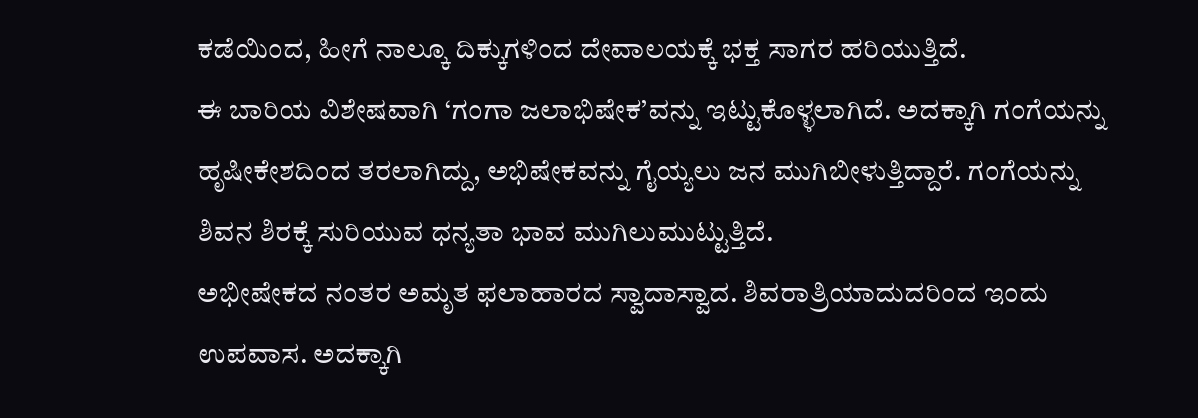ಕಡೆಯಿಂದ, ಹೀಗೆ ನಾಲ್ಕೂ ದಿಕ್ಕುಗಳಿಂದ ದೇವಾಲಯಕ್ಕೆ ಭಕ್ತ ಸಾಗರ ಹರಿಯುತ್ತಿದೆ.
ಈ ಬಾರಿಯ ವಿಶೇಷವಾಗಿ ‘ಗಂಗಾ ಜಲಾಭಿಷೇಕ’ವನ್ನು ಇಟ್ಟುಕೊಳ್ಳಲಾಗಿದೆ. ಅದಕ್ಕಾಗಿ ಗಂಗೆಯನ್ನು ಹೃಷೀಕೇಶದಿಂದ ತರಲಾಗಿದ್ದು, ಅಭಿಷೇಕವನ್ನು ಗೈಯ್ಯಲು ಜನ ಮುಗಿಬೀಳುತ್ತಿದ್ದಾರೆ. ಗಂಗೆಯನ್ನು ಶಿವನ ಶಿರಕ್ಕೆ ಸುರಿಯುವ ಧನ್ಯತಾ ಭಾವ ಮುಗಿಲುಮುಟ್ಟುತ್ತಿದೆ.
ಅಭೀಷೇಕದ ನಂತರ ಅಮೃತ ಫಲಾಹಾರದ ಸ್ವಾದಾಸ್ವಾದ. ಶಿವರಾತ್ರಿಯಾದುದರಿಂದ ಇಂದು ಉಪವಾಸ. ಅದಕ್ಕಾಗಿ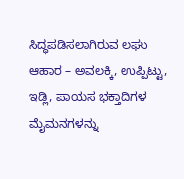ಸಿದ್ಧಪಡಿಸಲಾಗಿರುವ ಲಘು ಆಹಾರ – ಅವಲಕ್ಕಿ, ಉಪ್ಪಿಟ್ಟು, ಇಡ್ಲಿ, ಪಾಯಸ ಭಕ್ತಾದಿಗಳ ಮೈಮನಗಳನ್ನು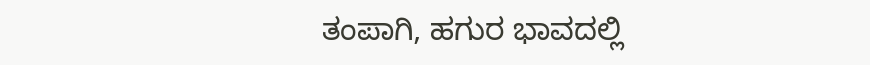ತಂಪಾಗಿ, ಹಗುರ ಭಾವದಲ್ಲಿ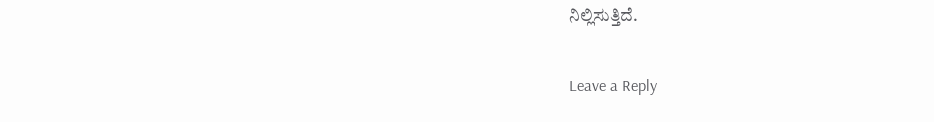ನಿಲ್ಲಿಸುತ್ತಿದೆ.

Leave a Reply